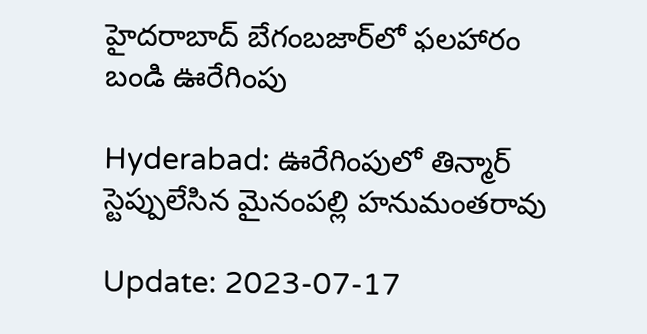హైదరాబాద్‌ బేగంబజార్‌లో ఫలహారం బండి ఊరేగింపు

Hyderabad: ఊరేగింపులో తిన్మార్ స్టెప్పులేసిన మైనంపల్లి హనుమంతరావు

Update: 2023-07-17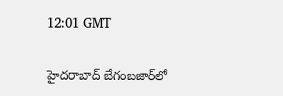12:01 GMT

హైదరాబాద్‌ బేగంబజార్‌లో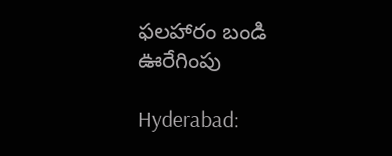ఫలహారం బండి ఊరేగింపు

Hyderabad: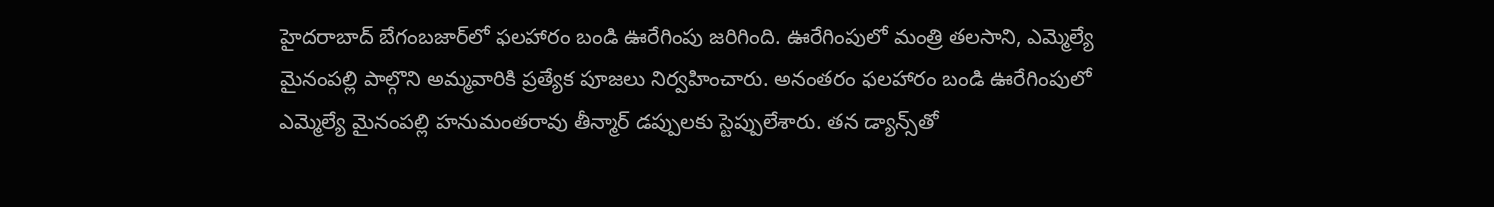హైదరాబాద్‌ బేగంబజార్‌లో ఫలహారం బండి ఊరేగింపు జరిగింది. ఊరేగింపులో మంత్రి తలసాని, ఎమ్మెల్యే మైనంపల్లి పాల్గొని అమ్మవారికి ప్రత్యేక పూజలు నిర్వహించారు. అనంతరం ఫలహారం బండి ఊరేగింపులో ఎమ్మెల్యే మైనంపల్లి హనుమంతరావు తీన్మార్‌ డప్పులకు స్టెప్పులేశారు. తన డ్యాన్స్‌తో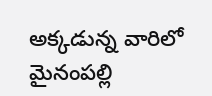అక్కడున్న వారిలో మైనంపల్లి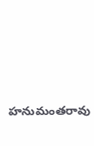హనుమంతరావు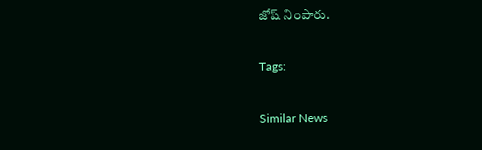జోష్ నింపారు.

Tags:

Similar News